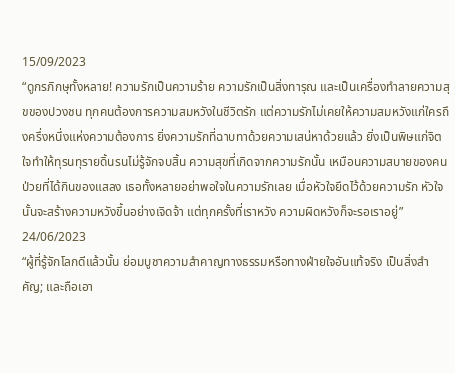15/09/2023
“ดูกรภิกษุทั้งหลาย! ความรักเป็นความร้าย ความรักเป็นสิ่งทารุณ และเป็นเครื่องทำลายความสุขของปวงชน ทุกคนต้องการความสมหวังในชีวิตรัก แต่ความรักไม่เคยให้ความสมหวังแก่ใครถึงครึ่งหนึ่งแห่งความต้องการ ยิ่งความรักที่ฉาบทาด้วยความเสน่หาด้วยแล้ว ยิ่งเป็นพิษแก่จิตใจทำให้ทุรนทุรายดิ้นรนไม่รู้จักจบสิ้น ความสุขที่เกิดจากความรักนั้น เหมือนความสบายของคนป่วยที่ได้กินของแสลง เธอทั้งหลายอย่าพอใจในความรักเลย เมื่อหัวใจยึดไว้ด้วยความรัก หัวใจนั้นจะสร้างความหวังขึ้นอย่างเจิดจ้า แต่ทุกครั้งที่เราหวัง ความผิดหวังก็จะรอเราอยู่”
24/06/2023
“ผู้ที่รู้จักโลกดีแล้วนั้น ย่อมบูชาความสำคาญทางธรรมหรือทางฝ่ายใจอันแท้จริง เป็นสิ่งสำคัญ; และถือเอา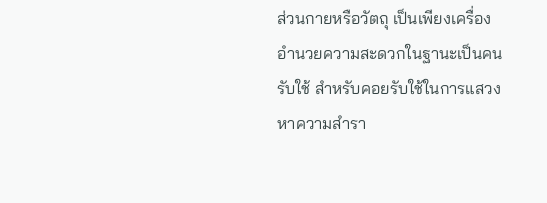ส่วนกายหรือวัตถุ เป็นเพียงเครื่องอำนวยความสะดวกในฐานะเป็นคนรับใช้ สำหรับคอยรับใช้ในการแสวงหาความสำรา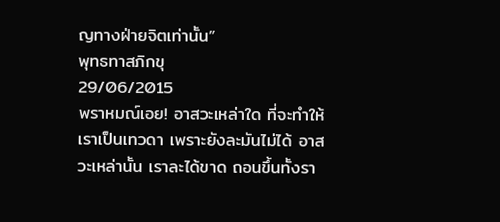ญทางฝ่ายจิตเท่านั้น”
พุทธทาสภิกขุ
29/06/2015
พราหมณ์เอย! อาสวะเหล่าใด ที่จะทำให้เราเป็นเทวดา เพราะยังละมันไม่ได้ อาสวะเหล่านั้น เราละได้ขาด ถอนขึ้นทั้งรา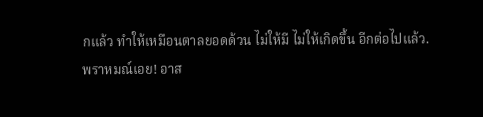กแล้ว ทำให้เหมือนตาลยอดด้วน ไม่ให้มี ไม่ให้เกิดขึ้น อีกต่อไปแล้ว.
พราหมณ์เอย! อาส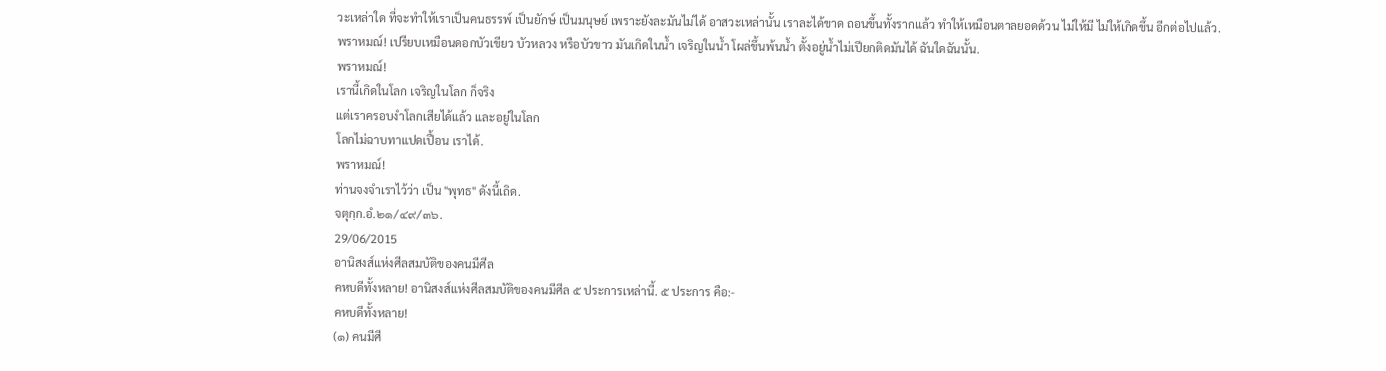วะเหล่าใด ที่จะทำให้เราเป็นคนธรรพ์ เป็นยักษ์ เป็นมนุษย์ เพราะยังละมันไม่ได้ อาสวะเหล่านั้น เราละได้ขาด ถอนขึ้นทั้งรากแล้ว ทำให้เหมือนตาลยอดด้วน ไม่ให้มี ไม่ให้เกิดขึ้น อีกต่อไปแล้ว.
พราหมณ์! เปรียบเหมือนดอกบัวเขียว บัวหลวง หรือบัวขาว มันเกิดในน้ำ เจริญในน้ำ โผล่ขึ้นพ้นน้ำ ตั้งอยู่น้ำไม่เปียกติดมันได้ ฉันใดฉันนั้น.
พราหมณ์!
เรานี้เกิดในโลก เจริญในโลก ก็จริง
แต่เราครอบงำโลกเสียได้แล้ว และอยู่ในโลก
โลกไม่ฉาบทาแปดเปื้อน เราได้.
พราหมณ์!
ท่านจงจำเราไว้ว่า เป็น "พุทธ" ดังนี้เถิด.
จตุกฺก.อํ.๒๑/๔๙/๓๖.
29/06/2015
อานิสงส์แห่งศีลสมบัติของคนมีศีล
คหบดีทั้งหลาย! อานิสงส์แห่งศีลสมบัติของคนมีศีล ๕ ประการเหล่านี้. ๕ ประการ คือ:-
คหบดีทั้งหลาย!
(๑) คนมีศี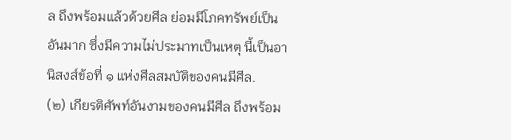ล ถึงพร้อมแล้วด้วยศีล ย่อมมีโภคทรัพย์เป็นอันมาก ซึ่งมีความไม่ประมาทเป็นเหตุ นี้เป็นอานิสงส์ข้อที่ ๑ แห่งศีลสมบัติของคนมีศีล.
(๒) เกียรติศัพท์อันงามของคนมีศีล ถึงพร้อม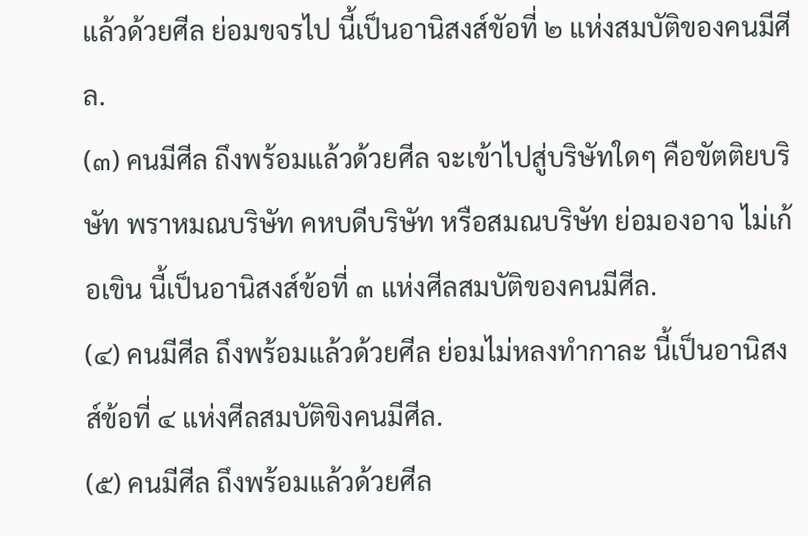แล้วด้วยศีล ย่อมขจรไป นี้เป็นอานิสงส์ขัอที่ ๒ แห่งสมบัติของคนมีศีล.
(๓) คนมีศีล ถึงพร้อมแล้วด้วยศีล จะเข้าไปสู่บริษัทใดๆ คือขัตติยบริษัท พราหมณบริษัท คหบดีบริษัท หรือสมณบริษัท ย่อมองอาจ ไม่เก้อเขิน นี้เป็นอานิสงส์ข้อที่ ๓ แห่งศีลสมบัติของคนมีศีล.
(๔) คนมีศีล ถึงพร้อมแล้วด้วยศีล ย่อมไม่หลงทำกาละ นี้เป็นอานิสงส์ข้อที่ ๔ แห่งศีลสมบัติขิงคนมีศีล.
(๕) คนมีศีล ถึงพร้อมแล้วด้วยศีล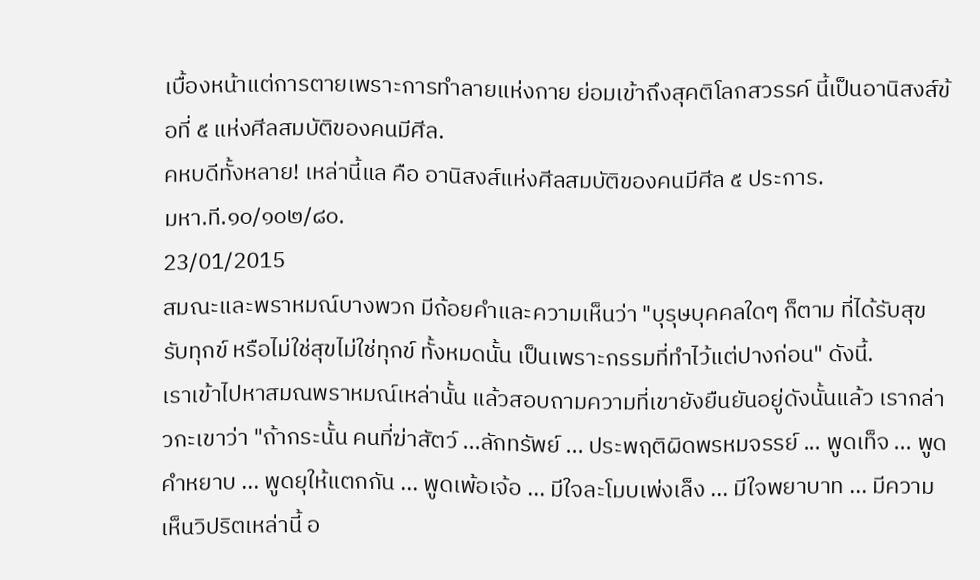เบื้องหน้าแต่การตายเพราะการทำลายแห่งกาย ย่อมเข้าถึงสุคติโลกสวรรค์ นี้เป็นอานิสงส์ข้อที่ ๕ แห่งศีลสมบัติของคนมีศีล.
คหบดีทั้งหลาย! เหล่านี้แล คือ อานิสงส์แห่งศีลสมบัติของคนมีศีล ๕ ประการ.
มหา.ที.๑๐/๑๐๒/๘๐.
23/01/2015
สมณะและพราหมณ์บางพวก มีถ้อยคำและความเห็นว่า "บุรุษบุคคลใดๆ ก็ตาม ที่ได้รับสุข รับทุกข์ หรือไม่ใช่สุขไม่ใช่ทุกข์ ทั้งหมดนั้น เป็นเพราะกรรมที่ทำไว้แต่ปางก่อน" ดังนี้.
เราเข้าไปหาสมณพราหมณ์เหล่านั้น แล้วสอบถามความที่เขายังยืนยันอยู่ดังนั้นแล้ว เรากล่าวกะเขาว่า "ถ้ากระนั้น คนที่ฆ่าสัตว์ ...ลักทรัพย์ ... ประพฤติผิดพรหมจรรย์ ... พูดเท็จ ... พูดคำหยาบ ... พูดยุให้แตกกัน ... พูดเพ้อเจ้อ ... มีใจละโมบเพ่งเล็ง ... มีใจพยาบาท ... มีความเห็นวิปริตเหล่านี้ อ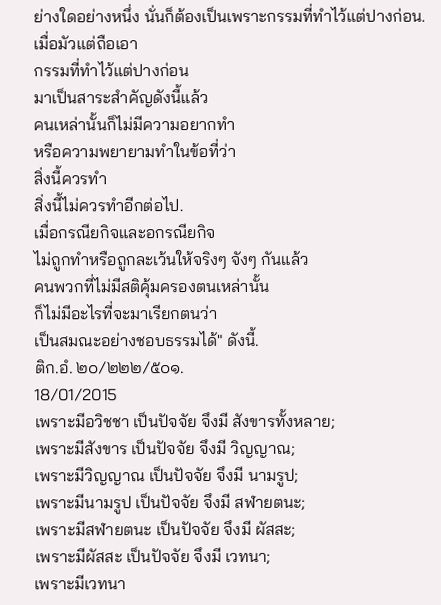ย่างใดอย่างหนึ่ง นั่นก็ต้องเป็นเพราะกรรมที่ทำไว้แต่ปางก่อน.
เมื่อมัวแต่ถือเอา
กรรมที่ทำไว้แต่ปางก่อน
มาเป็นสาระสำคัญดังนี้แล้ว
คนเหล่านั้นก็ไม่มีความอยากทำ
หรือความพยายามทำในข้อที่ว่า
สิ่งนี้ควรทำ
สิ่งนี้ไม่ควรทำอีกต่อไป.
เมื่อกรณียกิจและอกรณียกิจ
ไม่ถูกทำหรือถูกละเว้นให้จริงๆ จังๆ กันแล้ว
คนพวกที่ไม่มีสติคุ้มครองตนเหล่านั้น
ก็ไม่มีอะไรที่จะมาเรียกตนว่า
เป็นสมณะอย่างชอบธรรมได้" ดังนี้.
ติก.อํ. ๒๐/๒๒๒/๕๐๑.
18/01/2015
เพราะมีอวิชชา เป็นปัจจัย จึงมี สังขารทั้งหลาย;
เพราะมีสังขาร เป็นปัจจัย จึงมี วิญญาณ;
เพราะมีวิญญาณ เป็นปัจจัย จึงมี นามรูป;
เพราะมีนามรูป เป็นปัจจัย จึงมี สฬายตนะ;
เพราะมีสฬายตนะ เป็นปัจจัย จึงมี ผัสสะ;
เพราะมีผัสสะ เป็นปัจจัย จึงมี เวทนา;
เพราะมีเวทนา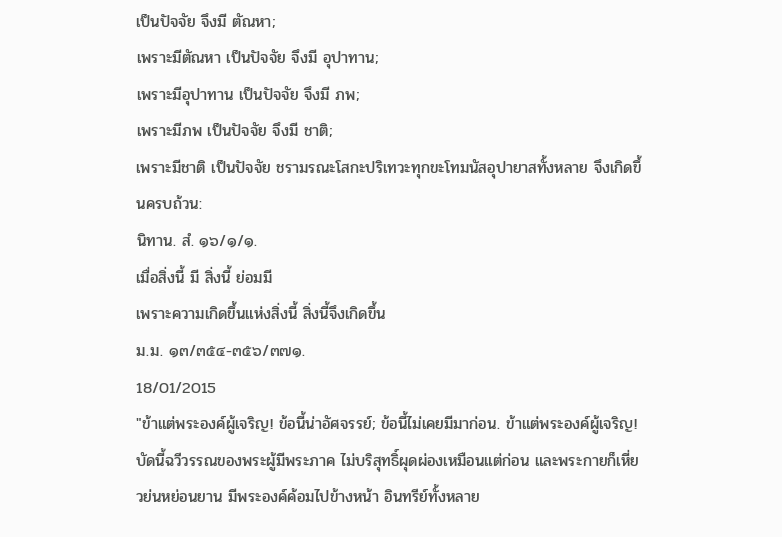เป็นปัจจัย จึงมี ตัณหา;
เพราะมีตัณหา เป็นปัจจัย จึงมี อุปาทาน;
เพราะมีอุปาทาน เป็นปัจจัย จึงมี ภพ;
เพราะมีภพ เป็นปัจจัย จึงมี ชาติ;
เพราะมีชาติ เป็นปัจจัย ชรามรณะโสกะปริเทวะทุกขะโทมนัสอุปายาสทั้งหลาย จึงเกิดขึ้นครบถ้วน:
นิทาน. สํ. ๑๖/๑/๑.
เมื่อสิ่งนี้ มี สิ่งนี้ ย่อมมี
เพราะความเกิดขึ้นแห่งสิ่งนี้ สิ่งนี้จึงเกิดขึ้น
ม.ม. ๑๓/๓๕๔-๓๕๖/๓๗๑.
18/01/2015
"ข้าแต่พระองค์ผู้เจริญ! ข้อนี้น่าอัศจรรย์; ข้อนี้ไม่เคยมีมาก่อน. ข้าแต่พระองค์ผู้เจริญ! บัดนี้ฉวีวรรณของพระผู้มีพระภาค ไม่บริสุทธิ์ผุดผ่องเหมือนแต่ก่อน และพระกายก็เหี่ยวย่นหย่อนยาน มีพระองค์ค้อมไปข้างหน้า อินทรีย์ทั้งหลาย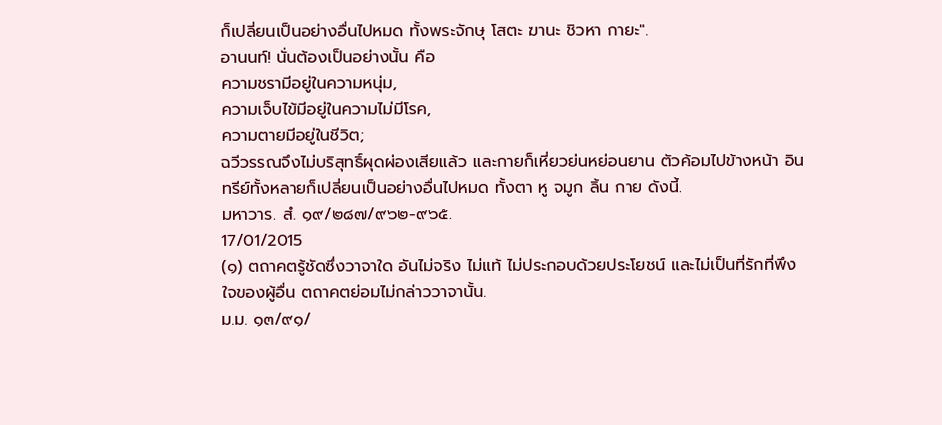ก็เปลี่ยนเป็นอย่างอื่นไปหมด ทั้งพระจักษุ โสตะ ฆานะ ชิวหา กายะ".
อานนท์! นั่นต้องเป็นอย่างนั้น คือ
ความชรามีอยู่ในความหนุ่ม,
ความเจ็บไข้มีอยู่ในความไม่มีโรค,
ความตายมีอยู่ในชีวิต;
ฉวีวรรณจึงไม่บริสุทธิ์ผุดผ่องเสียแล้ว และกายก็เหี่ยวย่นหย่อนยาน ตัวค้อมไปข้างหน้า อินทรีย์ทั้งหลายก็เปลี่ยนเป็นอย่างอื่นไปหมด ทั้งตา หู จมูก ลิ้น กาย ดังนี้.
มหาวาร. สํ. ๑๙/๒๘๗/๙๖๒-๙๖๕.
17/01/2015
(๑) ตถาคตรู้ชัดซึ่งวาจาใด อันไม่จริง ไม่แท้ ไม่ประกอบด้วยประโยชน์ และไม่เป็นที่รักที่พึงใจของผู้อื่น ตถาคตย่อมไม่กล่าววาจานั้น.
ม.ม. ๑๓/๙๑/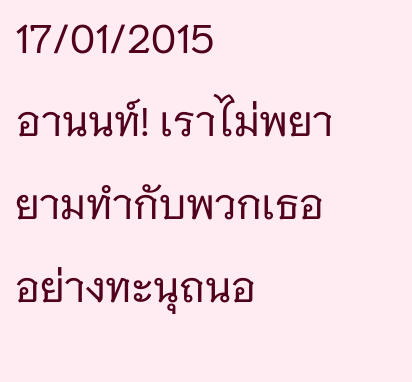17/01/2015
อานนท์! เราไม่พยายามทำกับพวกเธอ อย่างทะนุถนอ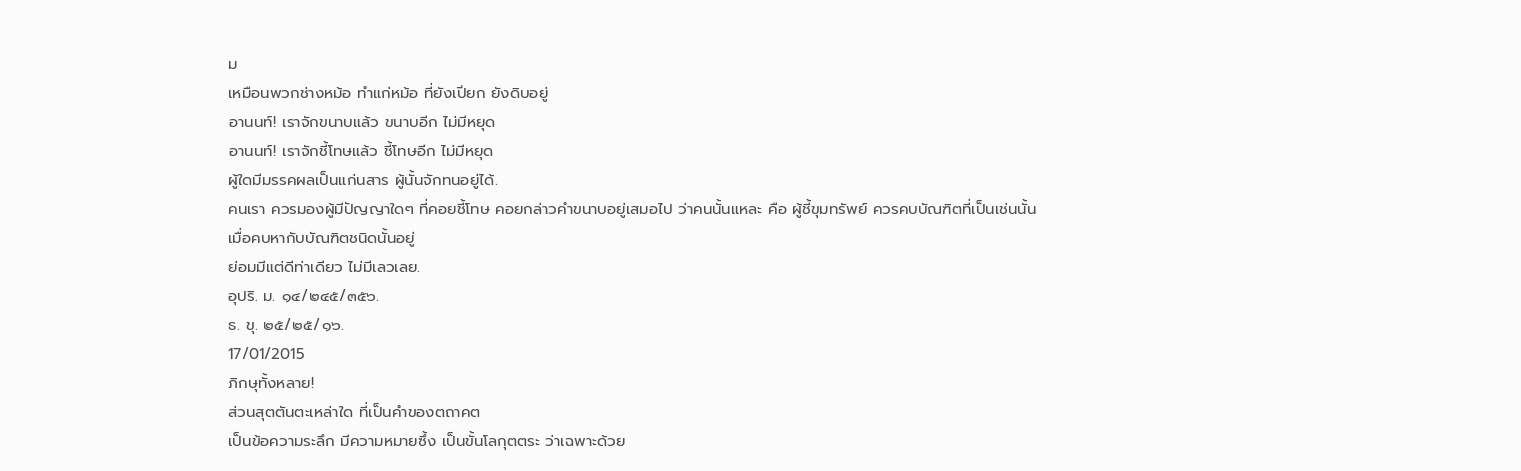ม
เหมือนพวกช่างหม้อ ทำแก่หม้อ ที่ยังเปียก ยังดิบอยู่
อานนท์! เราจักขนาบแล้ว ขนาบอีก ไม่มีหยุด
อานนท์! เราจักชี้โทษแล้ว ชี้โทษอีก ไม่มีหยุด
ผู้ใดมีมรรคผลเป็นแก่นสาร ผู้นั้นจักทนอยู่ได้.
คนเรา ควรมองผู้มีปัญญาใดๆ ที่คอยชี้โทษ คอยกล่าวคำขนาบอยู่เสมอไป ว่าคนนั้นแหละ คือ ผู้ชี้ขุมทรัพย์ ควรคบบัณฑิตที่เป็นเช่นนั้น
เมื่อคบหากับบัณฑิตชนิดนั้นอยู่
ย่อมมีแต่ดีท่าเดียว ไม่มีเลวเลย.
อุปริ. ม. ๑๔/๒๔๕/๓๕๖.
ธ. ขุ. ๒๕/๒๕/๑๖.
17/01/2015
ภิกษุทั้งหลาย!
ส่วนสุตตันตะเหล่าใด ที่เป็นคำของตถาคต
เป็นข้อความระลึก มีความหมายซึ้ง เป็นขั้นโลกุตตระ ว่าเฉพาะด้วย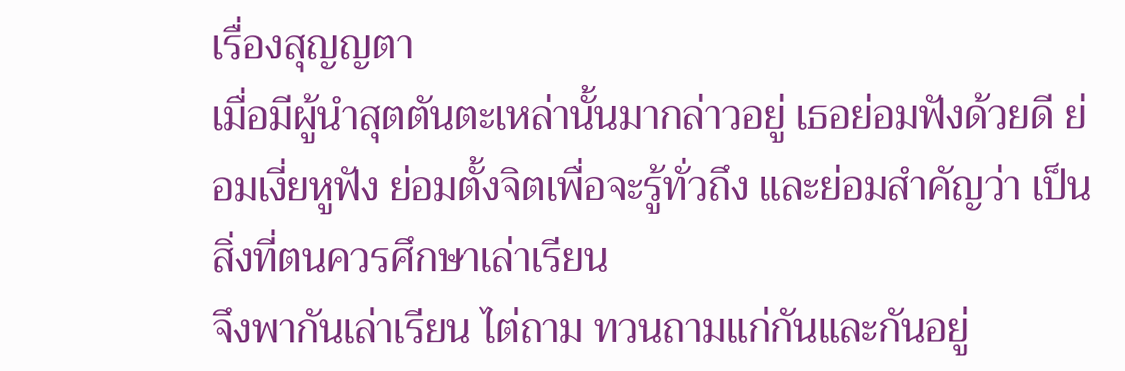เรื่องสุญญตา
เมื่อมีผู้นำสุตตันตะเหล่านั้นมากล่าวอยู่ เธอย่อมฟังด้วยดี ย่อมเงี่ยหูฟัง ย่อมตั้งจิตเพื่อจะรู้ทั่วถึง และย่อมสำคัญว่า เป็นสิ่งที่ตนควรศึกษาเล่าเรียน
จึงพากันเล่าเรียน ไต่ถาม ทวนถามแก่กันและกันอยู่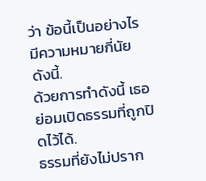ว่า ข้อนี้เป็นอย่างไร มีความหมายกี่นัย ดังนี้.
ด้วยการทำดังนี้ เธอย่อมเปิดธรรมที่ถูกปิดไว้ได้.
ธรรมที่ยังไม่ปราก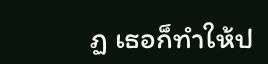ฏ เธอก็ทำให้ป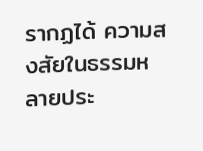รากฏได้ ความสงสัยในธรรมหลายประ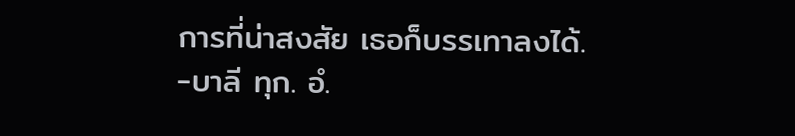การที่น่าสงสัย เธอก็บรรเทาลงได้.
-บาลี ทุก. อํ.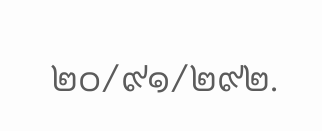๒๐/๙๑/๒๙๒.